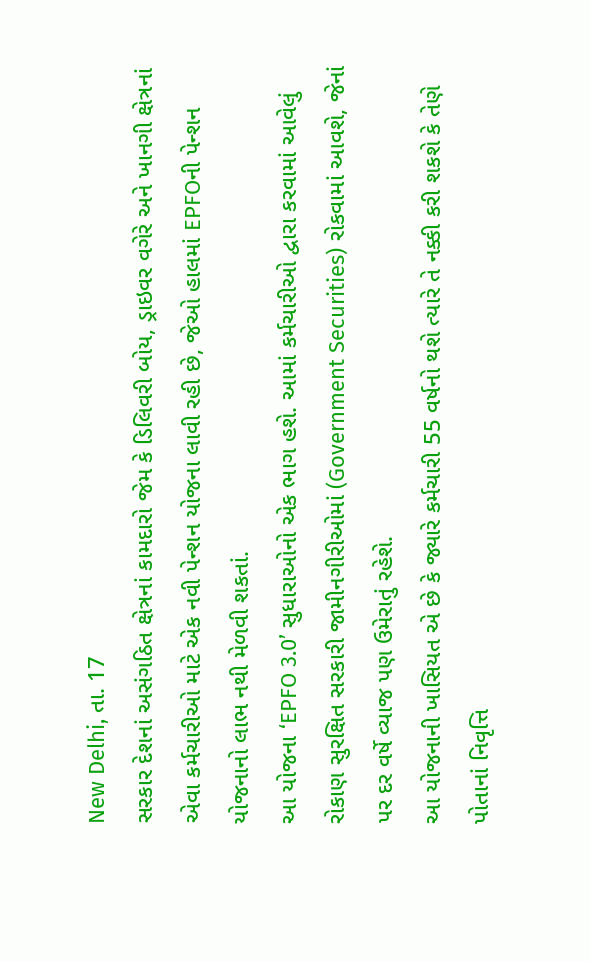New Delhi, તા. 17
સરકાર દેશનાં અસંગઠિત ક્ષેત્રનાં કામદારો જેમ કે ડિલિવરી બોય, ડ્રાઇવર વગેરે અને ખાનગી ક્ષેત્રનાં એવા કર્મચારીઓ માટે એક નવી પેન્શન યોજના લાવી રહી છે, જેઓ હાલમાં EPFOની પેન્શન યોજનાનો લાભ નથી મેળવી શકતાં.
આ યોજના ‘EPFO 3.0’ સુધારાઓનો એક ભાગ હશે. આમાં કર્મચારીઓ દ્વારા કરવામાં આવેલું રોકાણ સુરક્ષિત સરકારી જામીનગીરીઓમાં (Government Securities) રોકવામાં આવશે, જેનાં પર દર વર્ષે વ્યાજ પણ ઉમેરાતું રહેશે.
આ યોજનાની ખાસિયત એ છે કે જ્યારે કર્મચારી 55 વર્ષનો થશે ત્યારે તે નક્કી કરી શકશે કે તેણે પોતાનાં નિવૃત્તિ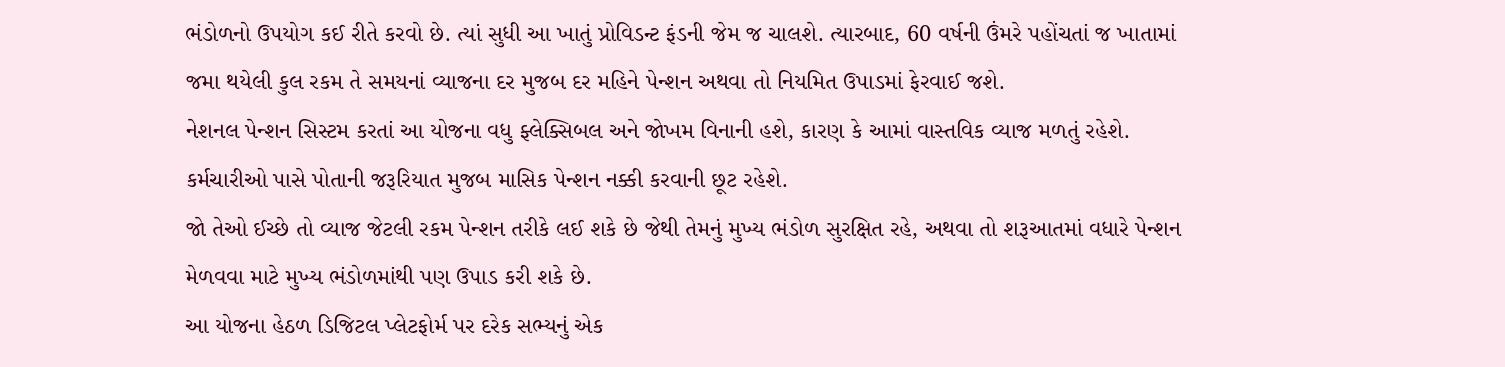ભંડોળનો ઉપયોગ કઈ રીતે કરવો છે. ત્યાં સુધી આ ખાતું પ્રોવિડન્ટ ફંડની જેમ જ ચાલશે. ત્યારબાદ, 60 વર્ષની ઉંમરે પહોંચતાં જ ખાતામાં જમા થયેલી કુલ રકમ તે સમયનાં વ્યાજના દર મુજબ દર મહિને પેન્શન અથવા તો નિયમિત ઉપાડમાં ફેરવાઈ જશે.
નેશનલ પેન્શન સિસ્ટમ કરતાં આ યોજના વધુ ફ્લેક્સિબલ અને જોખમ વિનાની હશે, કારણ કે આમાં વાસ્તવિક વ્યાજ મળતું રહેશે. કર્મચારીઓ પાસે પોતાની જરૂરિયાત મુજબ માસિક પેન્શન નક્કી કરવાની છૂટ રહેશે.
જો તેઓ ઈચ્છે તો વ્યાજ જેટલી રકમ પેન્શન તરીકે લઈ શકે છે જેથી તેમનું મુખ્ય ભંડોળ સુરક્ષિત રહે, અથવા તો શરૂઆતમાં વધારે પેન્શન મેળવવા માટે મુખ્ય ભંડોળમાંથી પણ ઉપાડ કરી શકે છે.
આ યોજના હેઠળ ડિજિટલ પ્લેટફોર્મ પર દરેક સભ્યનું એક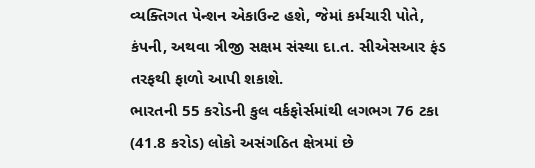વ્યક્તિગત પેન્શન એકાઉન્ટ હશે, જેમાં કર્મચારી પોતે, કંપની, અથવા ત્રીજી સક્ષમ સંસ્થા દા.ત. સીએસઆર ફંડ તરફથી ફાળો આપી શકાશે.
ભારતની 55 કરોડની કુલ વર્કફોર્સમાંથી લગભગ 76 ટકા (41.8 કરોડ) લોકો અસંગઠિત ક્ષેત્રમાં છે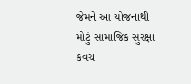જેમને આ યોજનાથી મોટું સામાજિક સુરક્ષા કવચ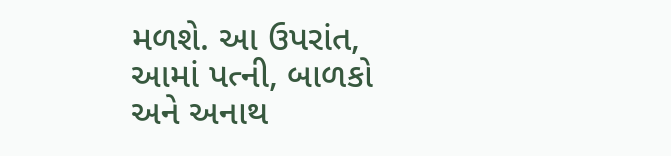મળશે. આ ઉપરાંત, આમાં પત્ની, બાળકો અને અનાથ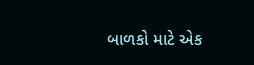બાળકો માટે એક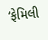‘ફેમિલી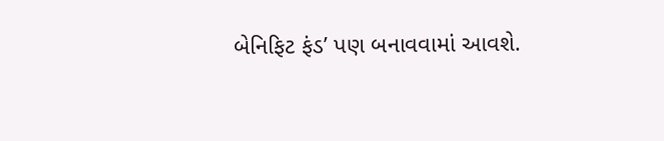બેનિફિટ ફંડ’ પણ બનાવવામાં આવશે.